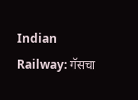Indian Railway: गॅसचा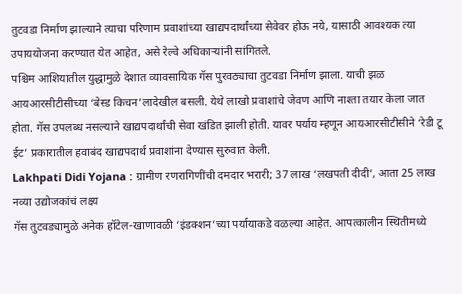तुटवडा निर्माण झाल्याने त्याचा परिणाम प्रवाशांच्या खाद्यपदार्थांच्या सेवेवर होऊ नये, यासाठी आवश्यक त्या उपाययोजना करण्यात येत आहेत, असे रेल्वे अधिकाऱ्यांनी सांगितले.
पश्चिम आशियातील युद्धामुळे देशात व्यावसायिक गॅस पुरवठ्याचा तुटवडा निर्माण झाला. याची झळ आयआरसीटीसीच्या ‘बेस्ड किचन’लादेखील बसली. येथे लाखो प्रवाशांचे जेवण आणि नाश्ता तयार केला जात होता. गॅस उपलब्ध नसल्याने खाद्यपदार्थांची सेवा खंडित झाली होती. यावर पर्याय म्हणून आयआरसीटीसीने ‘रेडी टू ईट’ प्रकारातील हवाबंद खाद्यपदार्थ प्रवाशांना देण्यास सुरुवात केली.
Lakhpati Didi Yojana : ग्रामीण रणरागिणींची दमदार भरारी; 37 लाख ‘लखपती दीदी’, आता 25 लाख नव्या उद्योजकांचं लक्ष्य
गॅस तुटवड्यामुळे अनेक हॉटेल-खाणावळी ‘इंडक्शन’च्या पर्यायाकडे वळल्या आहेत. आपत्कालीन स्थितीमध्ये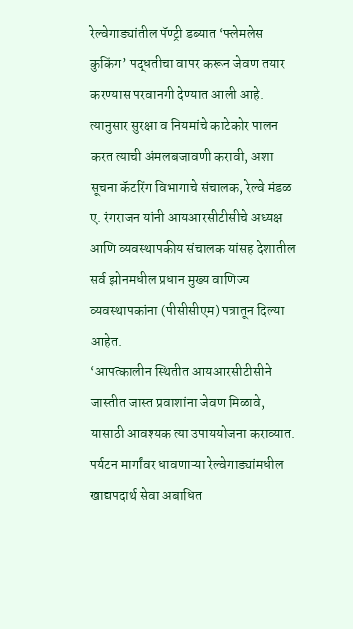रेल्वेगाड्यांतील पॅण्ट्री डब्यात ‘फ्लेमलेस कुकिंग’ पद्धतीचा वापर करून जेवण तयार करण्यास परवानगी देण्यात आली आहे. त्यानुसार सुरक्षा व नियमांचे काटेकोर पालन करत त्याची अंमलबजावणी करावी, अशा सूचना कॅटरिंग विभागाचे संचालक, रेल्वे मंडळ ए. रंगराजन यांनी आयआरसीटीसीचे अध्यक्ष आणि व्यवस्थापकीय संचालक यांसह देशातील सर्व झोनमधील प्रधान मुख्य वाणिज्य व्यवस्थापकांना (पीसीसीएम) पत्रातून दिल्या आहेत.
‘आपत्कालीन स्थितीत आयआरसीटीसीने जास्तीत जास्त प्रवाशांना जेवण मिळावे, यासाठी आवश्यक त्या उपाययोजना कराव्यात. पर्यटन मार्गांवर धावणाऱ्या रेल्वेगाड्यांमधील खाद्यपदार्थ सेवा अबाधित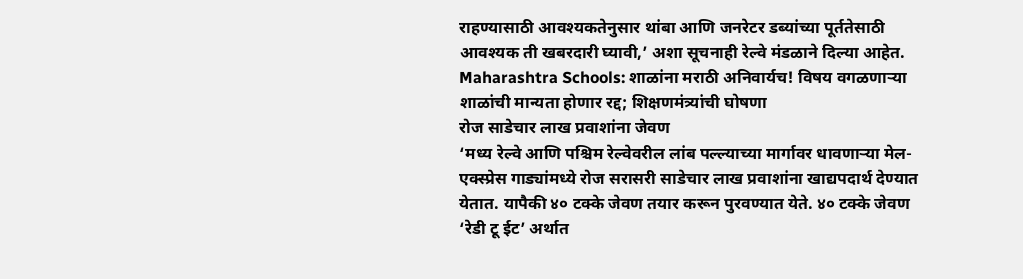राहण्यासाठी आवश्यकतेनुसार थांबा आणि जनरेटर डब्यांच्या पूर्ततेसाठी आवश्यक ती खबरदारी घ्यावी,’ अशा सूचनाही रेल्वे मंडळाने दिल्या आहेत.
Maharashtra Schools: शाळांना मराठी अनिवार्यच! विषय वगळणाऱ्या शाळांची मान्यता होणार रद्द; शिक्षणमंत्र्यांची घोषणा
रोज साडेचार लाख प्रवाशांना जेवण
‘मध्य रेल्वे आणि पश्चिम रेल्वेवरील लांब पल्ल्याच्या मार्गावर धावणाऱ्या मेल-एक्स्प्रेस गाड्यांमध्ये रोज सरासरी साडेचार लाख प्रवाशांना खाद्यपदार्थ देण्यात येतात. यापैकी ४० टक्के जेवण तयार करून पुरवण्यात येते. ४० टक्के जेवण ‘रेडी टू ईट’ अर्थात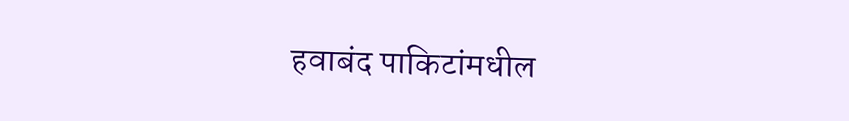हवाबंद पाकिटांमधील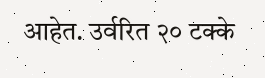आहेत. उर्वरित २० टक्के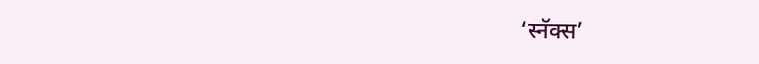‘स्नॅक्स’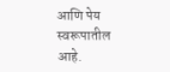आणि पेय स्वरूपातील आहे.